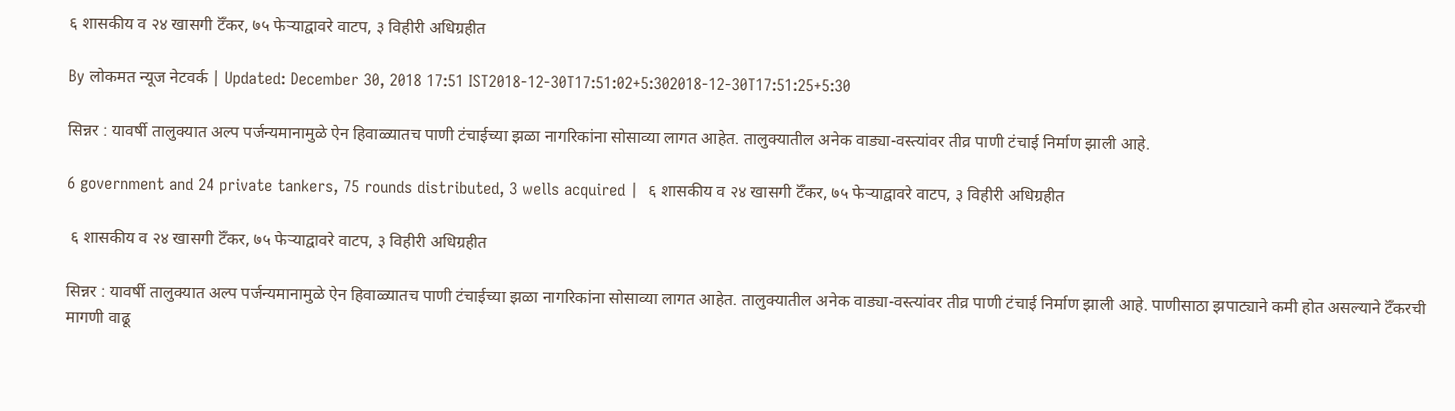६ शासकीय व २४ खासगी टॅँकर, ७५ फेऱ्याद्वावरे वाटप, ३ विहीरी अधिग्रहीत

By लोकमत न्यूज नेटवर्क | Updated: December 30, 2018 17:51 IST2018-12-30T17:51:02+5:302018-12-30T17:51:25+5:30

सिन्नर : यावर्षी तालुक्यात अल्प पर्जन्यमानामुळे ऐन हिवाळ्यातच पाणी टंचाईच्या झळा नागरिकांना सोसाव्या लागत आहेत. तालुक्यातील अनेक वाड्या-वस्त्यांवर तीव्र पाणी टंचाई निर्माण झाली आहे.

6 government and 24 private tankers, 75 rounds distributed, 3 wells acquired |  ६ शासकीय व २४ खासगी टॅँकर, ७५ फेऱ्याद्वावरे वाटप, ३ विहीरी अधिग्रहीत

 ६ शासकीय व २४ खासगी टॅँकर, ७५ फेऱ्याद्वावरे वाटप, ३ विहीरी अधिग्रहीत

सिन्नर : यावर्षी तालुक्यात अल्प पर्जन्यमानामुळे ऐन हिवाळ्यातच पाणी टंचाईच्या झळा नागरिकांना सोसाव्या लागत आहेत. तालुक्यातील अनेक वाड्या-वस्त्यांवर तीव्र पाणी टंचाई निर्माण झाली आहे. पाणीसाठा झपाट्याने कमी होत असल्याने टॅँकरची मागणी वाढू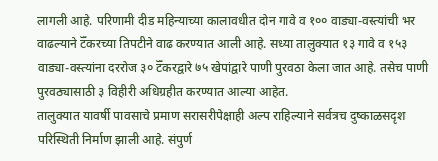लागली आहे. परिणामी दीड महिन्याच्या कालावधीत दोन गावे व १०० वाड्या-वस्त्यांची भर वाढल्याने टॅँकरच्या तिपटीने वाढ करण्यात आली आहे. सध्या तालुक्यात १३ गावे व १५३ वाड्या-वस्त्यांना दररोज ३० टॅँकरद्वारे ७५ खेपांद्वारे पाणी पुरवठा केला जात आहे. तसेच पाणी पुरवठ्यासाठी ३ विहीरी अधिग्रहीत करण्यात आल्या आहेत.
तालुक्यात यावर्षी पावसाचे प्रमाण सरासरीपेक्षाही अल्प राहिल्याने सर्वत्रच दुष्काळसदृश परिस्थिती निर्माण झाली आहे. संपुर्ण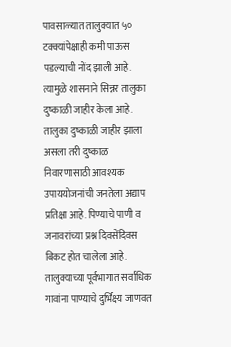पावसाळ्यात तालुक्यात ५० टक्क्यांपेक्षाही कमी पाऊस पडल्याची नोंद झाली आहे. त्यामुळे शासनाने सिन्नर तालुका दुष्काळी जाहीर केला आहे. तालुका दुष्काळी जाहीर झाला असला तरी दुष्काळ निवारणासाठी आवश्यक उपाययोजनांची जनतेला अद्याप प्रतिक्षा आहे. पिण्याचे पाणी व जनावरांच्या प्रश्न दिवसेंदिवस बिकट होत चालेला आहे. तालुक्याच्या पूर्वभागात सर्वाधिक गावांना पाण्याचे दुर्भिक्ष्य जाणवत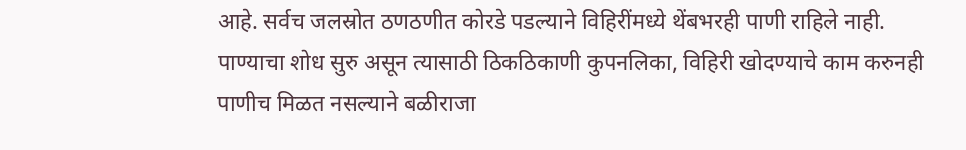आहे. सर्वच जलस्रोत ठणठणीत कोरडे पडल्याने विहिरींमध्ये थेंबभरही पाणी राहिले नाही. पाण्याचा शोध सुरु असून त्यासाठी ठिकठिकाणी कुपनलिका, विहिरी खोदण्याचे काम करुनही पाणीच मिळत नसल्याने बळीराजा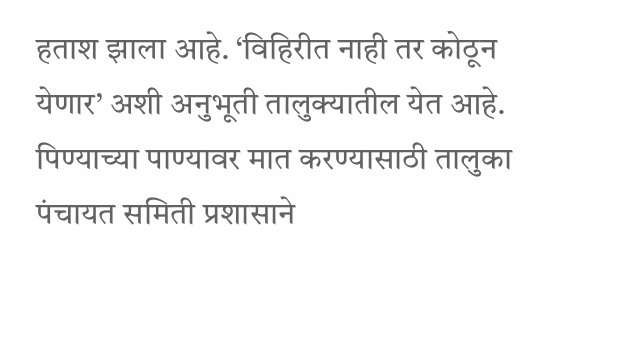हताश झाला आहे. ‘विहिरीत नाही तर कोठून येणार’ अशी अनुभूती तालुक्यातील येत आहे. पिण्याच्या पाण्यावर मात करण्यासाठी तालुका पंचायत समिती प्रशासाने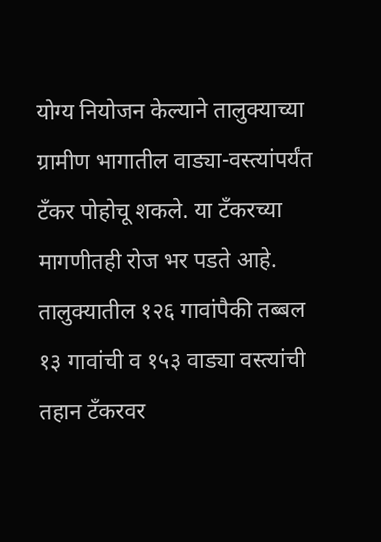योग्य नियोजन केल्याने तालुक्याच्या ग्रामीण भागातील वाड्या-वस्त्यांपर्यंत टँकर पोहोचू शकले. या टँकरच्या मागणीतही रोज भर पडते आहे. तालुक्यातील १२६ गावांपैकी तब्बल १३ गावांची व १५३ वाड्या वस्त्यांची तहान टँकरवर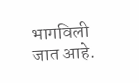भागविली जात आहे.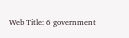Web Title: 6 government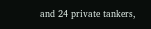and 24 private tankers,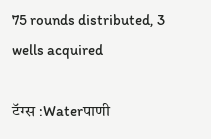75 rounds distributed, 3 wells acquired

टॅग्स :Waterपाणी